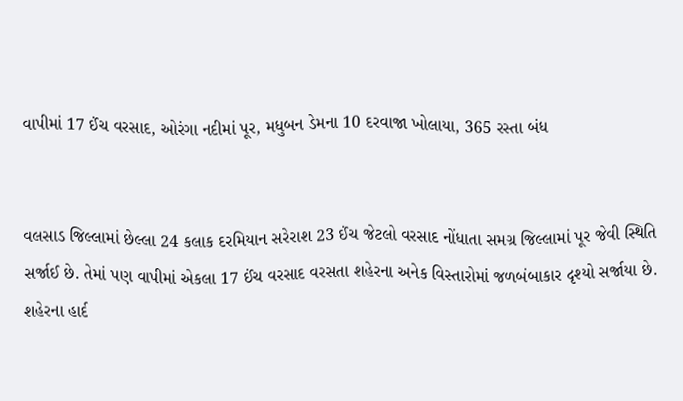વાપીમાં 17 ઈંચ વરસાદ, ઓરંગા નદીમાં પૂર, મધુબન ડેમના 10 દરવાજા ખોલાયા, 365 રસ્તા બંધ


વલસાડ જિલ્લામાં છેલ્લા 24 કલાક દરમિયાન સરેરાશ 23 ઈંચ જેટલો વરસાદ નોંધાતા સમગ્ર જિલ્લામાં પૂર જેવી સ્થિતિ સર્જાઈ છે. તેમાં પણ વાપીમાં એકલા 17 ઈંચ વરસાદ વરસતા શહેરના અનેક વિસ્તારોમાં જળબંબાકાર દૃશ્યો સર્જાયા છે. શહેરના હાર્દ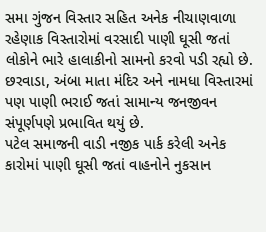સમા ગુંજન વિસ્તાર સહિત અનેક નીચાણવાળા રહેણાક વિસ્તારોમાં વરસાદી પાણી ઘૂસી જતાં લોકોને ભારે હાલાકીનો સામનો કરવો પડી રહ્યો છે. છરવાડા, અંબા માતા મંદિર અને નામધા વિસ્તારમાં પણ પાણી ભરાઈ જતાં સામાન્ય જનજીવન સંપૂર્ણપણે પ્રભાવિત થયું છે.
પટેલ સમાજની વાડી નજીક પાર્ક કરેલી અનેક કારોમાં પાણી ઘૂસી જતાં વાહનોને નુકસાન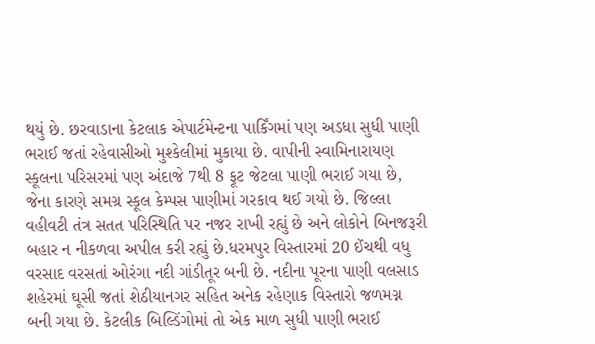થયું છે. છરવાડાના કેટલાક એપાર્ટમેન્ટના પાર્કિંગમાં પણ અડધા સુધી પાણી ભરાઈ જતાં રહેવાસીઓ મુશ્કેલીમાં મુકાયા છે. વાપીની સ્વામિનારાયણ સ્કૂલના પરિસરમાં પણ અંદાજે 7થી 8 ફૂટ જેટલા પાણી ભરાઈ ગયા છે, જેના કારણે સમગ્ર સ્કૂલ કેમ્પસ પાણીમાં ગરકાવ થઈ ગયો છે. જિલ્લા વહીવટી તંત્ર સતત પરિસ્થિતિ પર નજર રાખી રહ્યું છે અને લોકોને બિનજરૂરી બહાર ન નીકળવા અપીલ કરી રહ્યું છે.ધરમપુર વિસ્તારમાં 20 ઈંચથી વધુ વરસાદ વરસતાં ઓરંગા નદી ગાંડીતૂર બની છે. નદીના પૂરના પાણી વલસાડ શહેરમાં ઘૂસી જતાં શેઠીયાનગર સહિત અનેક રહેણાક વિસ્તારો જળમગ્ન બની ગયા છે. કેટલીક બિલ્ડિંગોમાં તો એક માળ સુધી પાણી ભરાઈ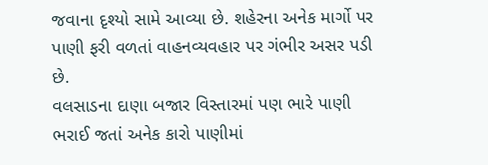જવાના દૃશ્યો સામે આવ્યા છે. શહેરના અનેક માર્ગો પર પાણી ફરી વળતાં વાહનવ્યવહાર પર ગંભીર અસર પડી છે.
વલસાડના દાણા બજાર વિસ્તારમાં પણ ભારે પાણી ભરાઈ જતાં અનેક કારો પાણીમાં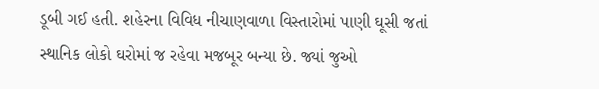ડૂબી ગઈ હતી. શહેરના વિવિધ નીચાણવાળા વિસ્તારોમાં પાણી ઘૂસી જતાં સ્થાનિક લોકો ઘરોમાં જ રહેવા મજબૂર બન્યા છે. જ્યાં જુઓ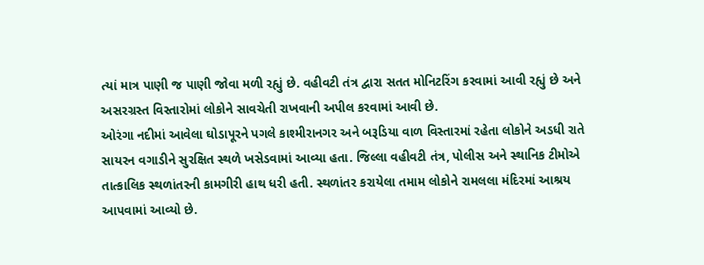ત્યાં માત્ર પાણી જ પાણી જોવા મળી રહ્યું છે. વહીવટી તંત્ર દ્વારા સતત મોનિટરિંગ કરવામાં આવી રહ્યું છે અને અસરગ્રસ્ત વિસ્તારોમાં લોકોને સાવચેતી રાખવાની અપીલ કરવામાં આવી છે.
ઓરંગા નદીમાં આવેલા ઘોડાપૂરને પગલે કાશ્મીરાનગર અને બરૂડિયા વાળ વિસ્તારમાં રહેતા લોકોને અડધી રાતે સાયરન વગાડીને સુરક્ષિત સ્થળે ખસેડવામાં આવ્યા હતા. જિલ્લા વહીવટી તંત્ર, પોલીસ અને સ્થાનિક ટીમોએ તાત્કાલિક સ્થળાંતરની કામગીરી હાથ ધરી હતી. સ્થળાંતર કરાયેલા તમામ લોકોને રામલલા મંદિરમાં આશ્રય આપવામાં આવ્યો છે.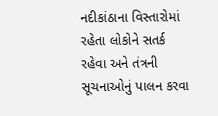નદીકાંઠાના વિસ્તારોમાં રહેતા લોકોને સતર્ક રહેવા અને તંત્રની સૂચનાઓનું પાલન કરવા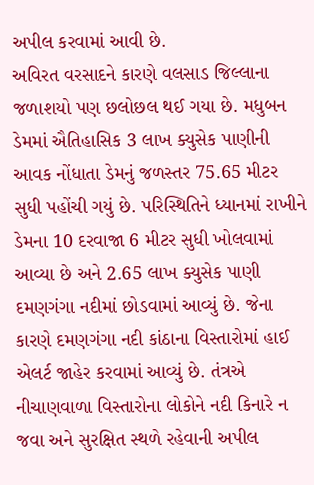અપીલ કરવામાં આવી છે.
અવિરત વરસાદને કારણે વલસાડ જિલ્લાના જળાશયો પણ છલોછલ થઈ ગયા છે. મધુબન ડેમમાં ઐતિહાસિક 3 લાખ ક્યુસેક પાણીની આવક નોંધાતા ડેમનું જળસ્તર 75.65 મીટર સુધી પહોંચી ગયું છે. પરિસ્થિતિને ધ્યાનમાં રાખીને ડેમના 10 દરવાજા 6 મીટર સુધી ખોલવામાં આવ્યા છે અને 2.65 લાખ ક્યુસેક પાણી દમણગંગા નદીમાં છોડવામાં આવ્યું છે. જેના કારણે દમણગંગા નદી કાંઠાના વિસ્તારોમાં હાઈ એલર્ટ જાહેર કરવામાં આવ્યું છે. તંત્રએ નીચાણવાળા વિસ્તારોના લોકોને નદી કિનારે ન જવા અને સુરક્ષિત સ્થળે રહેવાની અપીલ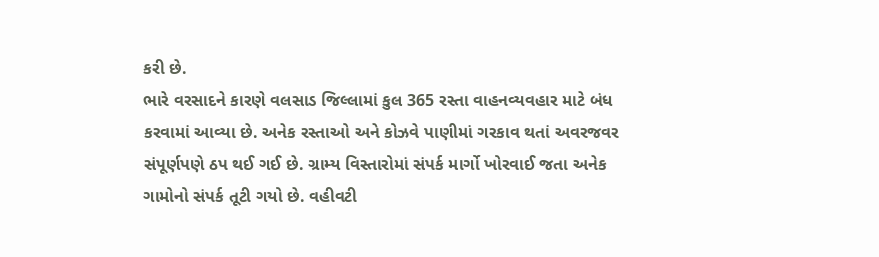કરી છે.
ભારે વરસાદને કારણે વલસાડ જિલ્લામાં કુલ 365 રસ્તા વાહનવ્યવહાર માટે બંધ કરવામાં આવ્યા છે. અનેક રસ્તાઓ અને કોઝવે પાણીમાં ગરકાવ થતાં અવરજવર સંપૂર્ણપણે ઠપ થઈ ગઈ છે. ગ્રામ્ય વિસ્તારોમાં સંપર્ક માર્ગો ખોરવાઈ જતા અનેક ગામોનો સંપર્ક તૂટી ગયો છે. વહીવટી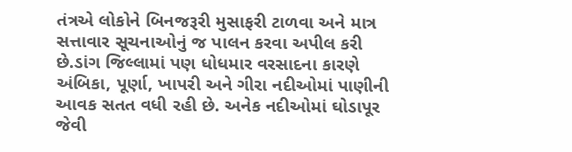તંત્રએ લોકોને બિનજરૂરી મુસાફરી ટાળવા અને માત્ર સત્તાવાર સૂચનાઓનું જ પાલન કરવા અપીલ કરી છે.ડાંગ જિલ્લામાં પણ ધોધમાર વરસાદના કારણે અંબિકા, પૂર્ણા, ખાપરી અને ગીરા નદીઓમાં પાણીની આવક સતત વધી રહી છે. અનેક નદીઓમાં ઘોડાપૂર જેવી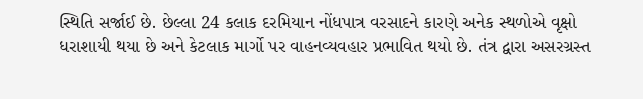સ્થિતિ સર્જાઈ છે. છેલ્લા 24 કલાક દરમિયાન નોંધપાત્ર વરસાદને કારણે અનેક સ્થળોએ વૃક્ષો ધરાશાયી થયા છે અને કેટલાક માર્ગો પર વાહનવ્યવહાર પ્રભાવિત થયો છે. તંત્ર દ્વારા અસરગ્રસ્ત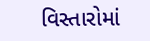વિસ્તારોમાં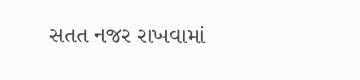સતત નજર રાખવામાં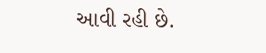આવી રહી છે.